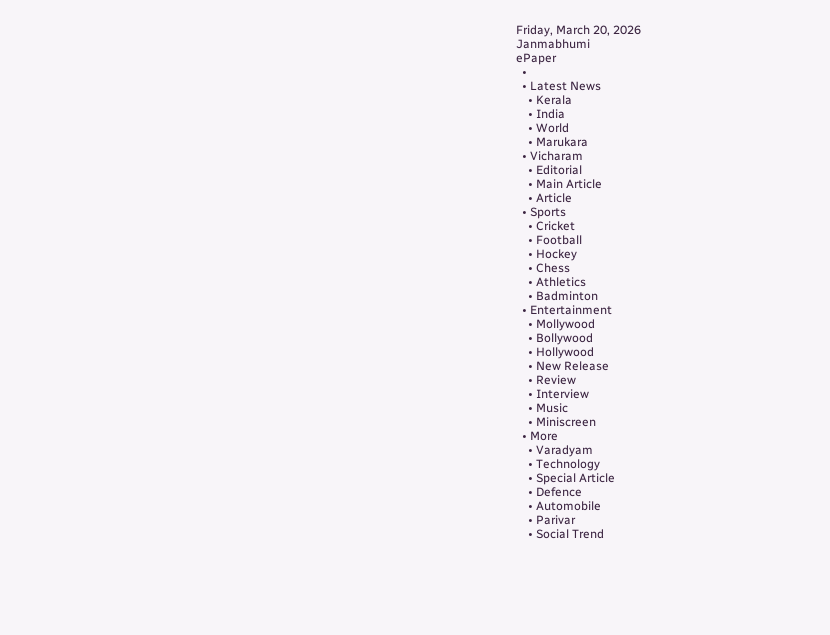Friday, March 20, 2026
Janmabhumi
ePaper
  •
  • Latest News
    • Kerala
    • India
    • World
    • Marukara
  • Vicharam
    • Editorial
    • Main Article
    • Article
  • Sports
    • Cricket
    • Football
    • Hockey
    • Chess
    • Athletics
    • Badminton
  • Entertainment
    • Mollywood
    • Bollywood
    • Hollywood
    • New Release
    • Review
    • Interview
    • Music
    • Miniscreen
  • More
    • Varadyam
    • Technology
    • Special Article
    • Defence
    • Automobile
    • Parivar
    • Social Trend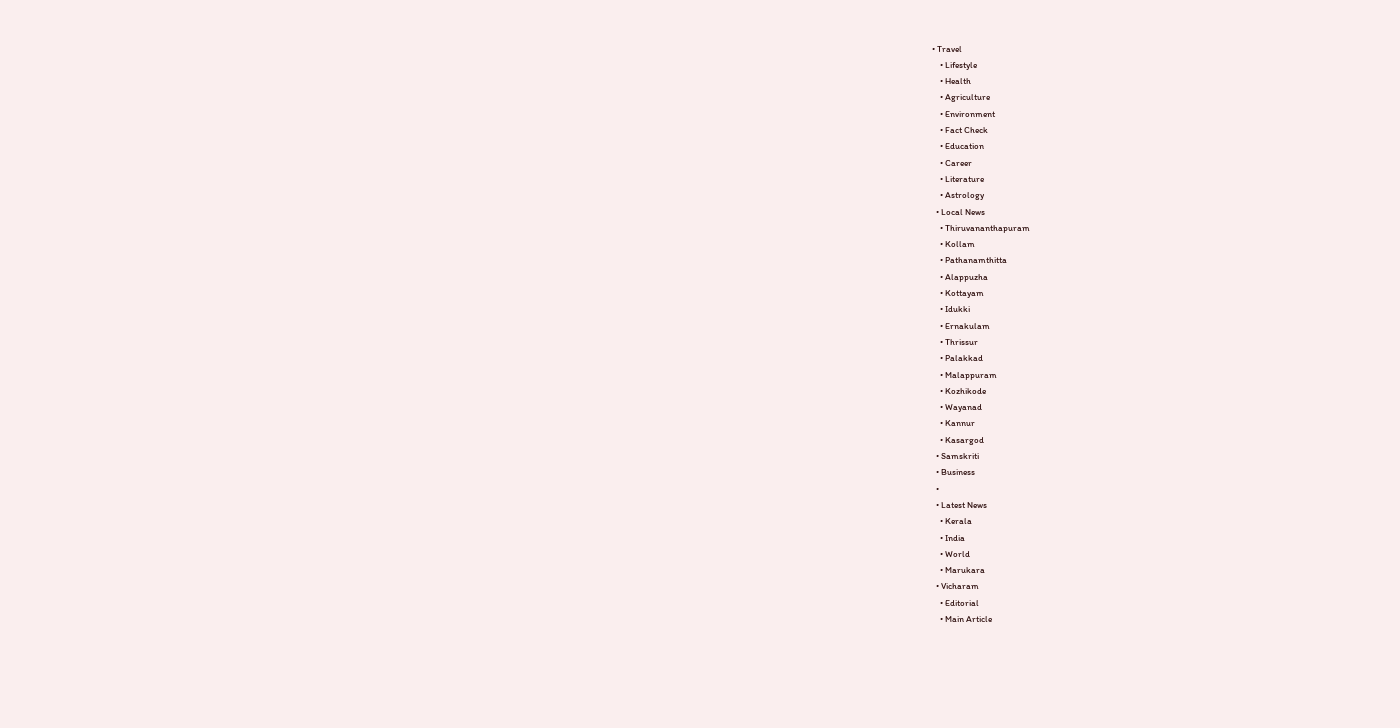• Travel
    • Lifestyle
    • Health
    • Agriculture
    • Environment
    • Fact Check
    • Education
    • Career
    • Literature
    • Astrology
  • Local News
    • Thiruvananthapuram
    • Kollam
    • Pathanamthitta
    • Alappuzha
    • Kottayam
    • Idukki
    • Ernakulam
    • Thrissur
    • Palakkad
    • Malappuram
    • Kozhikode
    • Wayanad
    • Kannur
    • Kasargod
  • Samskriti
  • Business
  •
  • Latest News
    • Kerala
    • India
    • World
    • Marukara
  • Vicharam
    • Editorial
    • Main Article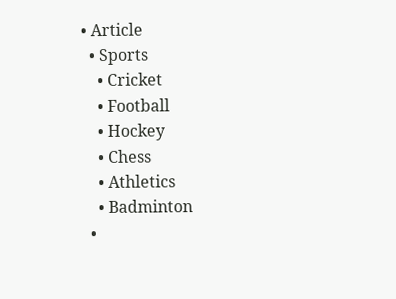• Article
  • Sports
    • Cricket
    • Football
    • Hockey
    • Chess
    • Athletics
    • Badminton
  •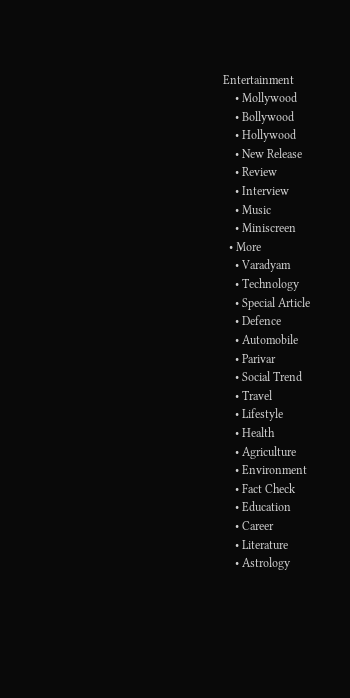Entertainment
    • Mollywood
    • Bollywood
    • Hollywood
    • New Release
    • Review
    • Interview
    • Music
    • Miniscreen
  • More
    • Varadyam
    • Technology
    • Special Article
    • Defence
    • Automobile
    • Parivar
    • Social Trend
    • Travel
    • Lifestyle
    • Health
    • Agriculture
    • Environment
    • Fact Check
    • Education
    • Career
    • Literature
    • Astrology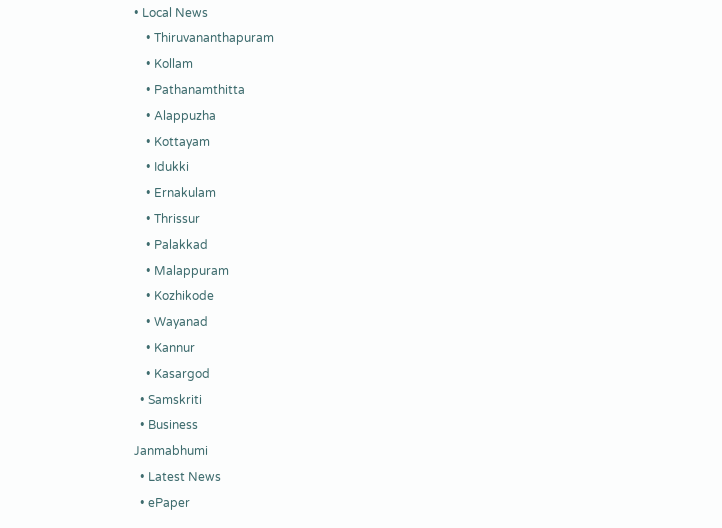• Local News
    • Thiruvananthapuram
    • Kollam
    • Pathanamthitta
    • Alappuzha
    • Kottayam
    • Idukki
    • Ernakulam
    • Thrissur
    • Palakkad
    • Malappuram
    • Kozhikode
    • Wayanad
    • Kannur
    • Kasargod
  • Samskriti
  • Business
Janmabhumi
  • Latest News
  • ePaper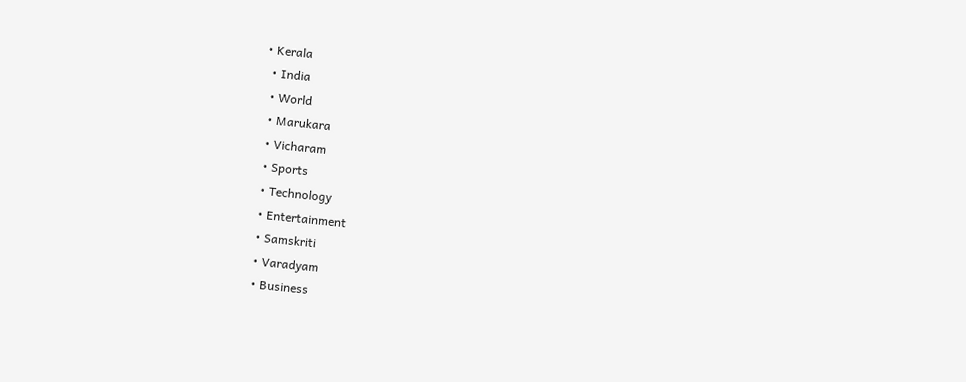• Kerala
  • India
  • World
  • Marukara
  • Vicharam
  • Sports
  • Technology
  • Entertainment
  • Samskriti
  • Varadyam
  • Business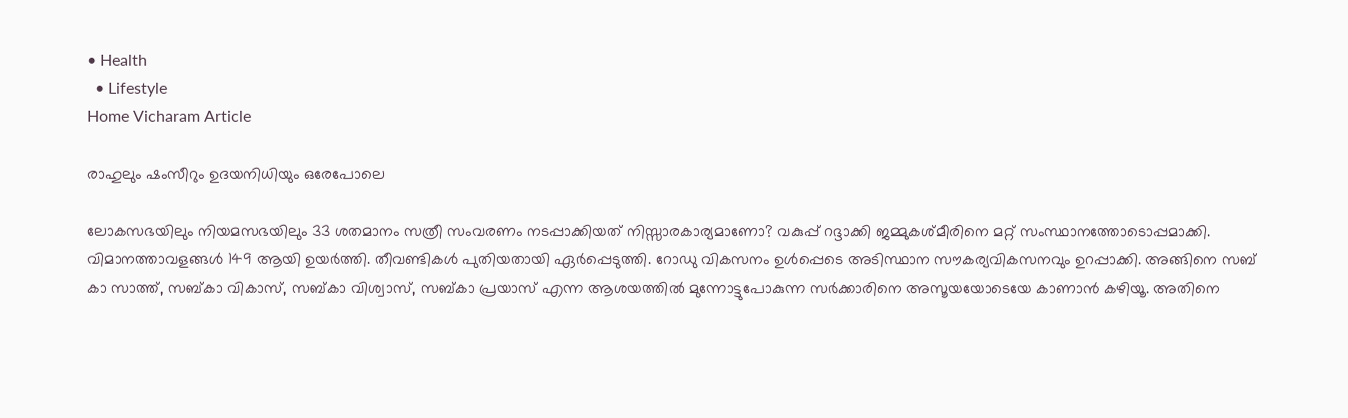• Health
  • Lifestyle
Home Vicharam Article

രാഹുലും ഷംസീറും ഉദയനിധിയും ഒരേപോലെ

ലോകസഭയിലും നിയമസഭയിലും 33 ശതമാനം സത്രീ സംവരണം നടപ്പാക്കിയത് നിസ്സാരകാര്യമാണോ? വകുപ്പ് റദ്ദാക്കി ജമ്മുകശ്മീരിനെ മറ്റ് സംസ്ഥാനത്തോടൊപ്പമാക്കി. വിമാനത്താവളങ്ങള്‍ 149 ആയി ഉയര്‍ത്തി. തീവണ്ടികള്‍ പുതിയതായി ഏര്‍പ്പെടുത്തി. റോഡു വികസനം ഉള്‍പ്പെടെ അടിസ്ഥാന സൗകര്യവികസനവും ഉറപ്പാക്കി. അങ്ങിനെ സബ് കാ സാത്ത്, സബ്കാ വികാസ്, സബ്കാ വിശ്വാസ്, സബ്കാ പ്രയാസ് എന്ന ആശയത്തില്‍ മുന്നോട്ടുപോകുന്ന സര്‍ക്കാരിനെ അസൂയയോടെയേ കാണാന്‍ കഴിയൂ. അതിനെ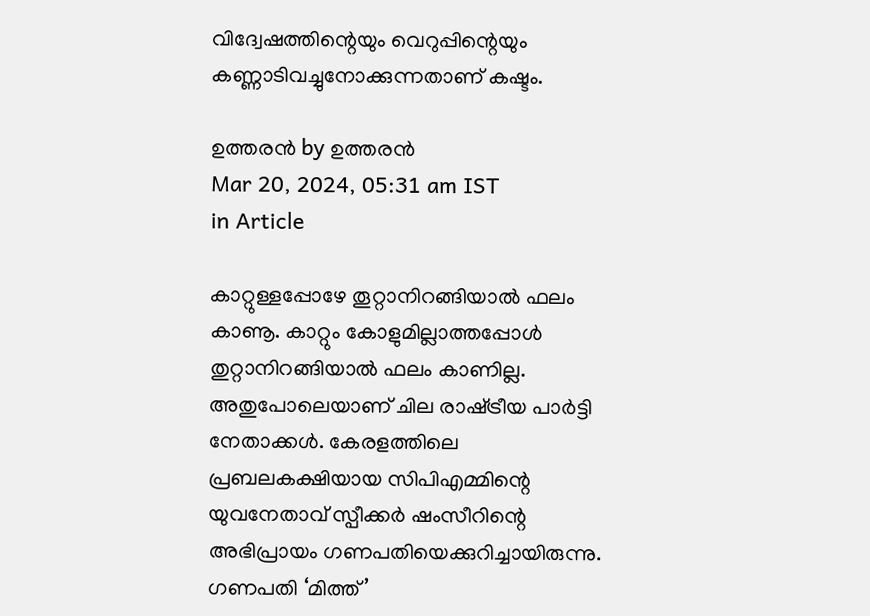വിദ്വേഷത്തിന്റെയും വെറുപ്പിന്റെയും കണ്ണാടിവച്ചുനോക്കുന്നതാണ് കഷ്ടം.

ഉത്തരന്‍ by ഉത്തരന്‍
Mar 20, 2024, 05:31 am IST
in Article

കാറ്റുള്ളപ്പോഴേ തൂറ്റാനിറങ്ങിയാല്‍ ഫലം കാണൂ. കാറ്റും കോളുമില്ലാത്തപ്പോള്‍ തുറ്റാനിറങ്ങിയാല്‍ ഫലം കാണില്ല. അതുപോലെയാണ് ചില രാഷ്‌ട്രീയ പാര്‍ട്ടി നേതാക്കള്‍. കേരളത്തിലെ പ്രബലകക്ഷിയായ സിപിഎമ്മിന്റെ യുവനേതാവ് സ്പീക്കര്‍ ഷംസീറിന്റെ അഭിപ്രായം ഗണപതിയെക്കുറിച്ചായിരുന്നു. ഗണപതി ‘മിത്ത്’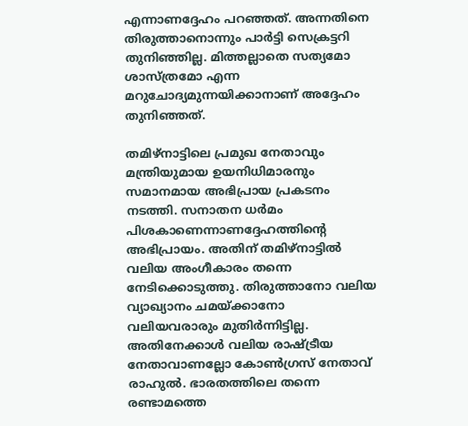എന്നാണദ്ദേഹം പറഞ്ഞത്. അന്നതിനെ തിരുത്താനൊന്നും പാര്‍ട്ടി സെക്രട്ടറി തുനിഞ്ഞില്ല. മിത്തല്ലാതെ സത്യമോ ശാസ്ത്രമോ എന്ന മറുചോദ്യമുന്നയിക്കാനാണ് അദ്ദേഹം തുനിഞ്ഞത്.

തമിഴ്‌നാട്ടിലെ പ്രമുഖ നേതാവും മന്ത്രിയുമായ ഉയനിധിമാരനും സമാനമായ അഭിപ്രായ പ്രകടനം നടത്തി. സനാതന ധര്‍മം പിശകാണെന്നാണദ്ദേഹത്തിന്റെ അഭിപ്രായം. അതിന് തമിഴ്‌നാട്ടില്‍ വലിയ അംഗീകാരം തന്നെ നേടിക്കൊടുത്തു. തിരുത്താനോ വലിയ വ്യാഖ്യാനം ചമയ്‌ക്കാനോ വലിയവരാരും മുതിര്‍ന്നിട്ടില്ല. അതിനേക്കാള്‍ വലിയ രാഷ്‌ട്രീയ നേതാവാണല്ലോ കോണ്‍ഗ്രസ് നേതാവ് രാഹുല്‍. ഭാരതത്തിലെ തന്നെ രണ്ടാമത്തെ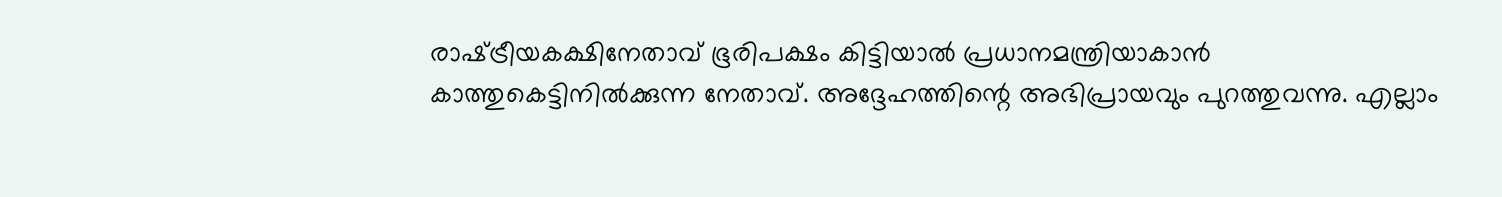രാഷ്‌ട്രീയകക്ഷിനേതാവ് ഭൂരിപക്ഷം കിട്ടിയാല്‍ പ്രധാനമന്ത്രിയാകാന്‍ കാത്തുകെട്ടിനില്‍ക്കുന്ന നേതാവ്. അദ്ദേഹത്തിന്റെ അഭിപ്രായവും പുറത്തുവന്നു. എല്ലാം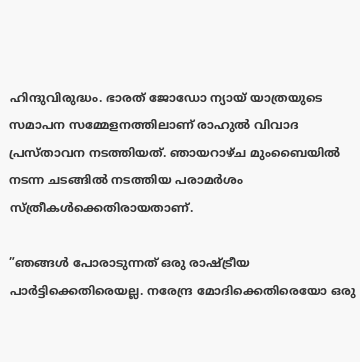ഹിന്ദുവിരുദ്ധം. ഭാരത് ജോഡോ ന്യായ് യാത്രയുടെ സമാപന സമ്മേളനത്തിലാണ് രാഹുല്‍ വിവാദ പ്രസ്താവന നടത്തിയത്. ഞായറാഴ്ച മുംബൈയില്‍ നടന്ന ചടങ്ങില്‍ നടത്തിയ പരാമര്‍ശം സ്ത്രീകള്‍ക്കെതിരായതാണ്.

”ഞങ്ങള്‍ പോരാടുന്നത് ഒരു രാഷ്‌ട്രീയ പാര്‍ട്ടിക്കെതിരെയല്ല. നരേന്ദ്ര മോദിക്കെതിരെയോ ഒരു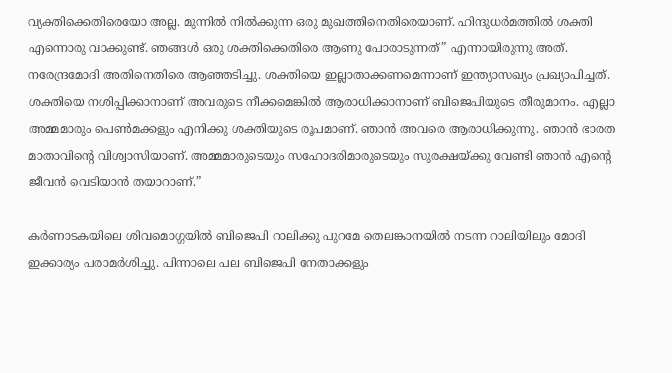വ്യക്തിക്കെതിരെയോ അല്ല. മുന്നില്‍ നില്‍ക്കുന്ന ഒരു മുഖത്തിനെതിരെയാണ്. ഹിന്ദുധര്‍മത്തില്‍ ശക്തി എന്നൊരു വാക്കുണ്ട്. ഞങ്ങള്‍ ഒരു ശക്തിക്കെതിരെ ആണു പോരാടുന്നത്” എന്നായിരുന്നു അത്. നരേന്ദ്രമോദി അതിനെതിരെ ആഞ്ഞടിച്ചു. ശക്തിയെ ഇല്ലാതാക്കണമെന്നാണ് ഇന്ത്യാസഖ്യം പ്രഖ്യാപിച്ചത്. ശക്തിയെ നശിപ്പിക്കാനാണ് അവരുടെ നീക്കമെങ്കില്‍ ആരാധിക്കാനാണ് ബിജെപിയുടെ തീരുമാനം. എല്ലാ അമ്മമാരും പെണ്‍മക്കളും എനിക്കു ശക്തിയുടെ രൂപമാണ്. ഞാന്‍ അവരെ ആരാധിക്കുന്നു. ഞാന്‍ ഭാരത മാതാവിന്റെ വിശ്വാസിയാണ്. അമ്മമാരുടെയും സഹോദരിമാരുടെയും സുരക്ഷയ്‌ക്കു വേണ്ടി ഞാന്‍ എന്റെ ജീവന്‍ വെടിയാന്‍ തയാറാണ്.”

കര്‍ണാടകയിലെ ശിവമൊഗ്ഗയില്‍ ബിജെപി റാലിക്കു പുറമേ തെലങ്കാനയില്‍ നടന്ന റാലിയിലും മോദി ഇക്കാര്യം പരാമര്‍ശിച്ചു. പിന്നാലെ പല ബിജെപി നേതാക്കളും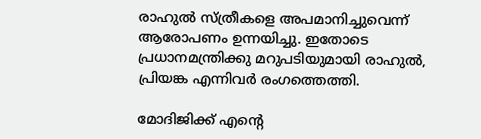രാഹുല്‍ സ്ത്രീകളെ അപമാനിച്ചുവെന്ന് ആരോപണം ഉന്നയിച്ചു. ഇതോടെ പ്രധാനമന്ത്രിക്കു മറുപടിയുമായി രാഹുല്‍, പ്രിയങ്ക എന്നിവര്‍ രംഗത്തെത്തി.

മോദിജിക്ക് എന്റെ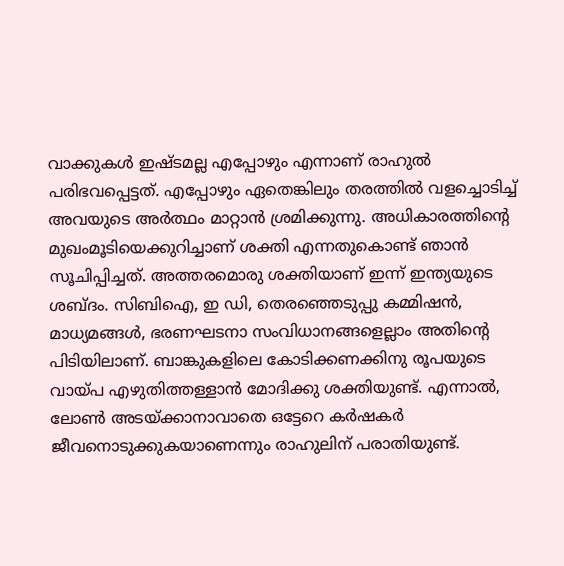വാക്കുകള്‍ ഇഷ്ടമല്ല എപ്പോഴും എന്നാണ് രാഹുല്‍ പരിഭവപ്പെട്ടത്. എപ്പോഴും ഏതെങ്കിലും തരത്തില്‍ വളച്ചൊടിച്ച് അവയുടെ അര്‍ത്ഥം മാറ്റാന്‍ ശ്രമിക്കുന്നു. അധികാരത്തിന്റെ മുഖംമൂടിയെക്കുറിച്ചാണ് ശക്തി എന്നതുകൊണ്ട് ഞാന്‍ സൂചിപ്പിച്ചത്. അത്തരമൊരു ശക്തിയാണ് ഇന്ന് ഇന്ത്യയുടെ ശബ്ദം. സിബിഐ, ഇ ഡി, തെരഞ്ഞെടുപ്പു കമ്മിഷന്‍, മാധ്യമങ്ങള്‍, ഭരണഘടനാ സംവിധാനങ്ങളെല്ലാം അതിന്റെ പിടിയിലാണ്. ബാങ്കുകളിലെ കോടിക്കണക്കിനു രൂപയുടെ വായ്‌പ എഴുതിത്തള്ളാന്‍ മോദിക്കു ശക്തിയുണ്ട്. എന്നാല്‍, ലോണ്‍ അടയ്‌ക്കാനാവാതെ ഒട്ടേറെ കര്‍ഷകര്‍ ജീവനൊടുക്കുകയാണെന്നും രാഹുലിന് പരാതിയുണ്ട്.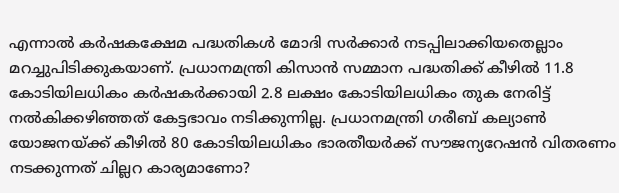എന്നാല്‍ കര്‍ഷകക്ഷേമ പദ്ധതികള്‍ മോദി സര്‍ക്കാര്‍ നടപ്പിലാക്കിയതെല്ലാം മറച്ചുപിടിക്കുകയാണ്. പ്രധാനമന്ത്രി കിസാന്‍ സമ്മാന പദ്ധതിക്ക് കീഴില്‍ 11.8 കോടിയിലധികം കര്‍ഷകര്‍ക്കായി 2.8 ലക്ഷം കോടിയിലധികം തുക നേരിട്ട് നല്‍കിക്കഴിഞ്ഞത് കേട്ടഭാവം നടിക്കുന്നില്ല. പ്രധാനമന്ത്രി ഗരീബ് കല്യാണ്‍ യോജനയ്‌ക്ക് കീഴില്‍ 80 കോടിയിലധികം ഭാരതീയര്‍ക്ക് സൗജന്യറേഷന്‍ വിതരണം നടക്കുന്നത് ചില്ലറ കാര്യമാണോ?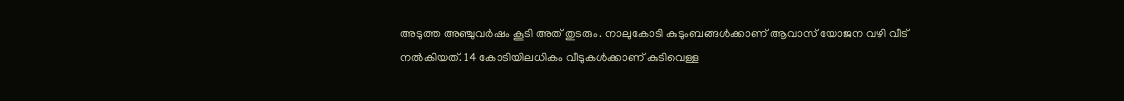അടുത്ത അഞ്ചുവര്‍ഷം കൂടി അത് തുടരും. നാലുകോടി കുടുംബങ്ങള്‍ക്കാണ് ആവാസ് യോജന വഴി വീട് നല്‍കിയത്. 14 കോടിയിലധികം വീടുകള്‍ക്കാണ് കുടിവെള്ള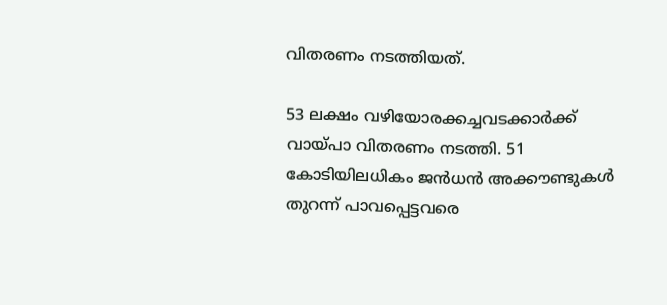വിതരണം നടത്തിയത്.

53 ലക്ഷം വഴിയോരക്കച്ചവടക്കാര്‍ക്ക് വായ്‌പാ വിതരണം നടത്തി. 51 കോടിയിലധികം ജന്‍ധന്‍ അക്കൗണ്ടുകള്‍ തുറന്ന് പാവപ്പെട്ടവരെ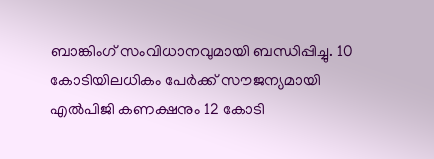ബാങ്കിംഗ് സംവിധാനവുമായി ബന്ധിപ്പിച്ചു. 10 കോടിയിലധികം പേര്‍ക്ക് സൗജന്യമായി എല്‍പിജി കണക്ഷനും 12 കോടി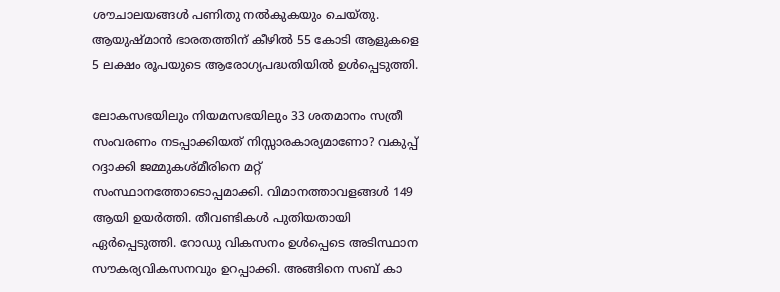ശൗചാലയങ്ങള്‍ പണിതു നല്‍കുകയും ചെയ്തു. ആയുഷ്മാന്‍ ഭാരതത്തിന് കീഴില്‍ 55 കോടി ആളുകളെ 5 ലക്ഷം രൂപയുടെ ആരോഗ്യപദ്ധതിയില്‍ ഉള്‍പ്പെടുത്തി.

ലോകസഭയിലും നിയമസഭയിലും 33 ശതമാനം സത്രീ സംവരണം നടപ്പാക്കിയത് നിസ്സാരകാര്യമാണോ? വകുപ്പ് റദ്ദാക്കി ജമ്മുകശ്മീരിനെ മറ്റ് സംസ്ഥാനത്തോടൊപ്പമാക്കി. വിമാനത്താവളങ്ങള്‍ 149 ആയി ഉയര്‍ത്തി. തീവണ്ടികള്‍ പുതിയതായി ഏര്‍പ്പെടുത്തി. റോഡു വികസനം ഉള്‍പ്പെടെ അടിസ്ഥാന സൗകര്യവികസനവും ഉറപ്പാക്കി. അങ്ങിനെ സബ് കാ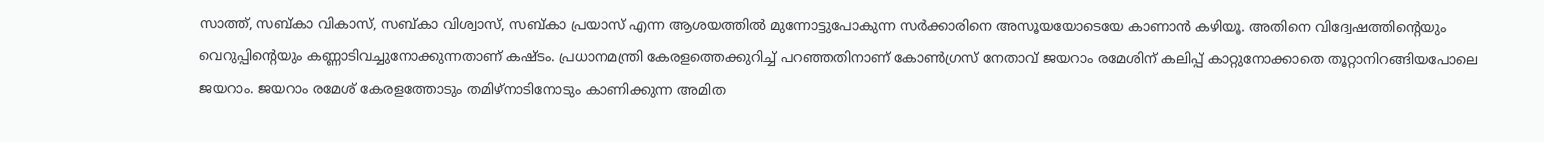സാത്ത്, സബ്കാ വികാസ്, സബ്കാ വിശ്വാസ്, സബ്കാ പ്രയാസ് എന്ന ആശയത്തില്‍ മുന്നോട്ടുപോകുന്ന സര്‍ക്കാരിനെ അസൂയയോടെയേ കാണാന്‍ കഴിയൂ. അതിനെ വിദ്വേഷത്തിന്റെയും വെറുപ്പിന്റെയും കണ്ണാടിവച്ചുനോക്കുന്നതാണ് കഷ്ടം. പ്രധാനമന്ത്രി കേരളത്തെക്കുറിച്ച് പറഞ്ഞതിനാണ് കോണ്‍ഗ്രസ് നേതാവ് ജയറാം രമേശിന് കലിപ്പ് കാറ്റുനോക്കാതെ തൂറ്റാനിറങ്ങിയപോലെ ജയറാം. ജയറാം രമേശ് കേരളത്തോടും തമിഴ്‌നാടിനോടും കാണിക്കുന്ന അമിത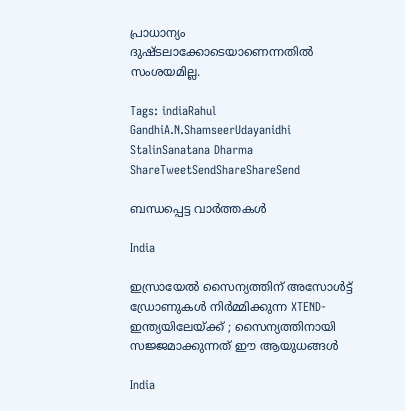പ്രാധാന്യം ദുഷ്ടലാക്കോടെയാണെന്നതില്‍ സംശയമില്ല.

Tags: indiaRahul GandhiA.N.ShamseerUdayanidhi StalinSanatana Dharma
ShareTweetSendShareShareSend

ബന്ധപ്പെട്ട വാര്‍ത്തകള്‍

India

ഇസ്രായേൽ സൈന്യത്തിന് അസോൾട്ട് ഡ്രോണുകൾ നിർമ്മിക്കുന്ന XTEND- ഇന്ത്യയിലേയ്‌ക്ക് ; സൈന്യത്തിനായി സജ്ജമാക്കുന്നത് ഈ ആയുധങ്ങൾ

India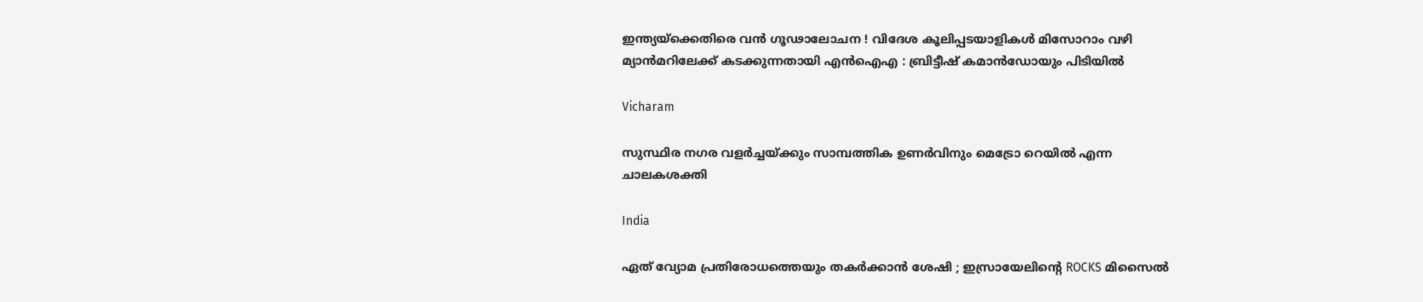ഇന്ത്യയ്‌ക്കെതിരെ വൻ ഗൂഢാലോചന ! വിദേശ കൂലിപ്പടയാളികൾ മിസോറാം വഴി മ്യാൻമറിലേക്ക് കടക്കുന്നതായി എൻഐഎ : ബ്രിട്ടീഷ് കമാൻഡോയും പിടിയിൽ

Vicharam

സുസ്ഥിര നഗര വളര്‍ച്ചയ്‌ക്കും സാമ്പത്തിക ഉണര്‍വിനും മെട്രോ റെയില്‍ എന്ന ചാലകശക്തി

India

ഏത് വ്യോമ പ്രതിരോധത്തെയും തകർക്കാൻ ശേഷി ; ഇസ്രായേലിന്റെ ROCKS മിസൈൽ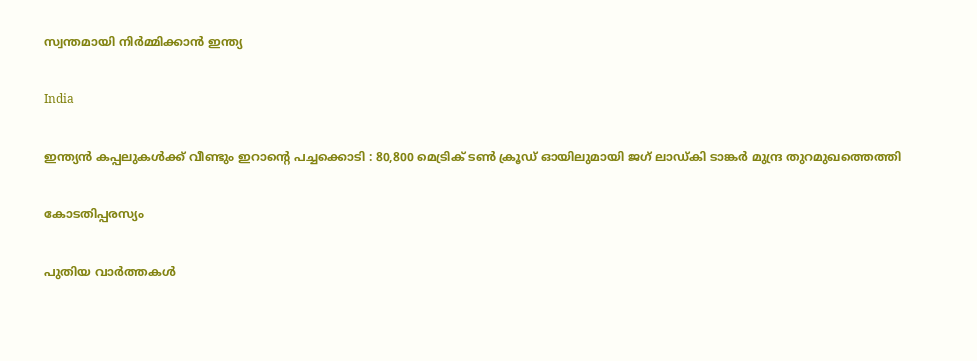സ്വന്തമായി നിർമ്മിക്കാൻ ഇന്ത്യ

India

ഇന്ത്യൻ കപ്പലുകൾക്ക് വീണ്ടും ഇറാന്റെ പച്ചക്കൊടി : 80,800 മെട്രിക് ടൺ ക്രൂഡ് ഓയിലുമായി ജഗ് ലാഡ്കി ടാങ്കർ മുന്ദ്ര തുറമുഖത്തെത്തി

കോടതിപ്പരസ്യം

പുതിയ വാര്‍ത്തകള്‍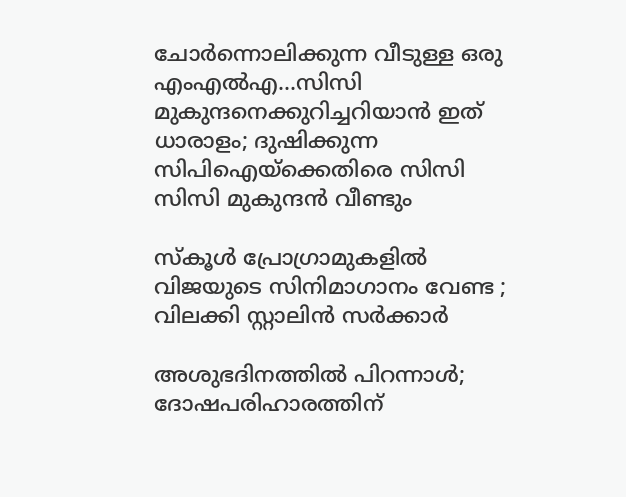ചോര്‍ന്നൊലിക്കുന്ന വീടുള്ള ഒരു എംഎല്‍എ…സിസി മുകുന്ദനെക്കുറിച്ചറിയാന്‍ ഇത് ധാരാളം; ദുഷിക്കുന്ന സിപിഐയ്‌ക്കെതിരെ സിസി സിസി മുകുന്ദന്‍ വീണ്ടും

സ്കൂൾ പ്രോഗ്രാമുകളിൽ വിജയുടെ സിനിമാഗാനം വേണ്ട ; വിലക്കി സ്റ്റാലിൻ സർക്കാർ

അശുഭദിനത്തിൽ പിറന്നാൾ; ദോഷപരിഹാരത്തിന്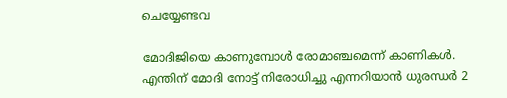ചെയ്യേണ്ടവ

മോദിജിയെ കാണുമ്പോള്‍ രോമാഞ്ചമെന്ന് കാണികള്‍. എന്തിന് മോദി നോട്ട് നിരോധിച്ചു എന്നറിയാന്‍ ധുരന്ധര്‍ 2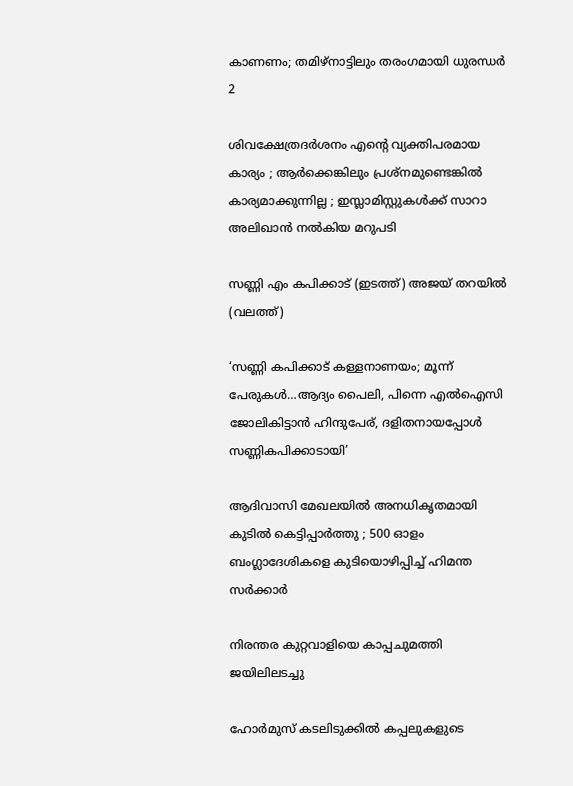കാണണം; തമിഴ്നാട്ടിലും തരംഗമായി ധുരന്ധര്‍ 2

ശിവക്ഷേത്രദർശനം എന്റെ വ്യക്തിപരമായ കാര്യം ; ആർക്കെങ്കിലും പ്രശ്‌നമുണ്ടെങ്കിൽ കാര്യമാക്കുന്നില്ല ; ഇസ്ലാമിസ്റ്റുകൾക്ക് സാറാ അലിഖാൻ നൽകിയ മറുപടി

സണ്ണി എം കപിക്കാട് (ഇടത്ത്) അജയ് തറയില്‍ (വലത്ത്)

‘സണ്ണി കപിക്കാട് കള്ളനാണയം; മൂന്ന് പേരുകള്‍…ആദ്യം പൈലി, പിന്നെ എല്‍ഐസി ജോലികിട്ടാന്‍ ഹിന്ദുപേര്, ദളിതനായപ്പോള്‍ സണ്ണികപിക്കാടായി’

ആദിവാസി മേഖലയിൽ അനധികൃതമായി കുടിൽ കെട്ടിപ്പാർത്തു ; 500 ഓളം ബംഗ്ലാദേശികളെ കുടിയൊഴിപ്പിച്ച് ഹിമന്ത സർക്കാർ

നിരന്തര കുറ്റവാളിയെ കാപ്പചുമത്തി ജയിലിലടച്ചു

ഹോർമുസ് കടലിടുക്കിൽ കപ്പലുകളുടെ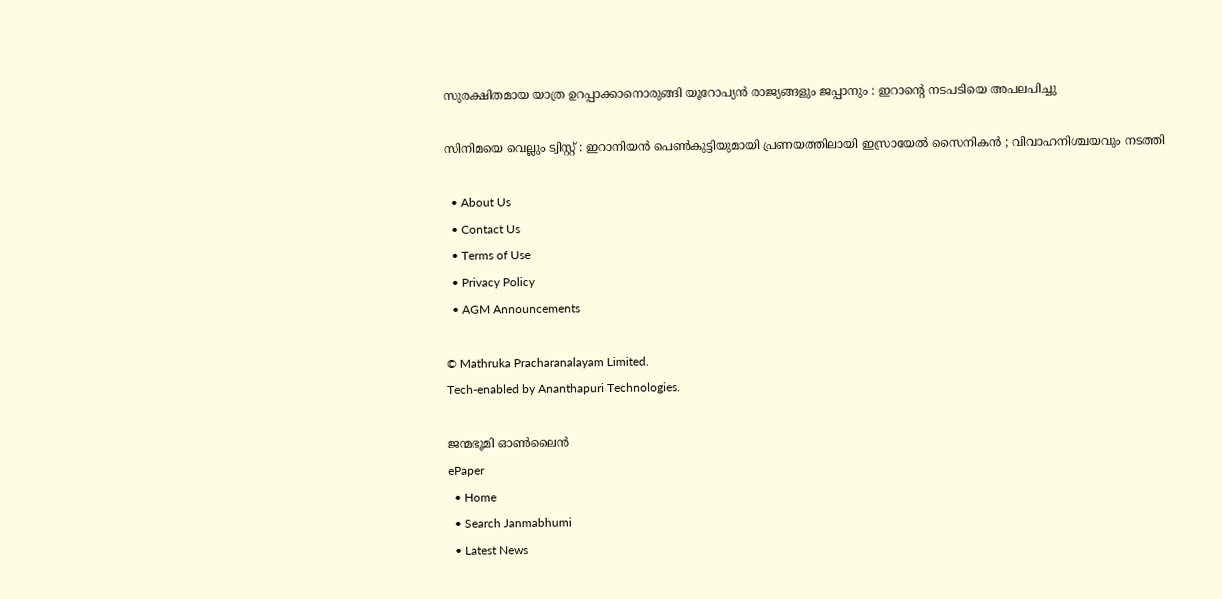സുരക്ഷിതമായ യാത്ര ഉറപ്പാക്കാനൊരുങ്ങി യൂറോപ്യൻ രാജ്യങ്ങളും ജപ്പാനും : ഇറാന്റെ നടപടിയെ അപലപിച്ചു

സിനിമയെ വെല്ലും ട്വിസ്റ്റ് : ഇറാനിയൻ പെൺകുട്ടിയുമായി പ്രണയത്തിലായി ഇസ്രായേൽ സൈനികൻ ; വിവാഹനിശ്ചയവും നടത്തി

  • About Us
  • Contact Us
  • Terms of Use
  • Privacy Policy
  • AGM Announcements

© Mathruka Pracharanalayam Limited.
Tech-enabled by Ananthapuri Technologies.

ജന്മഭൂമി ഓണ്‍ലൈന്‍
ePaper
  • Home
  • Search Janmabhumi
  • Latest News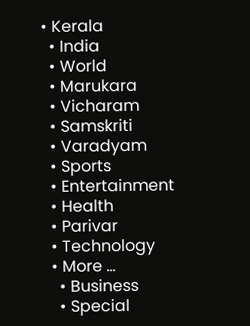• Kerala
  • India
  • World
  • Marukara
  • Vicharam
  • Samskriti
  • Varadyam
  • Sports
  • Entertainment
  • Health
  • Parivar
  • Technology
  • More …
    • Business
    • Special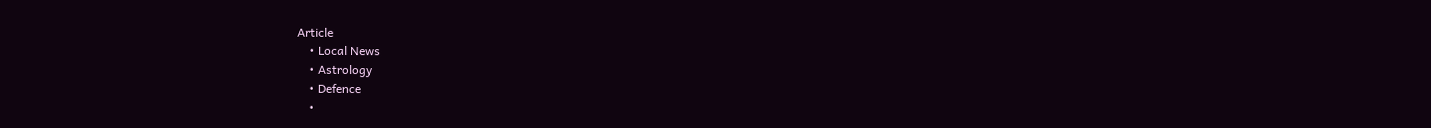Article
    • Local News
    • Astrology
    • Defence
    •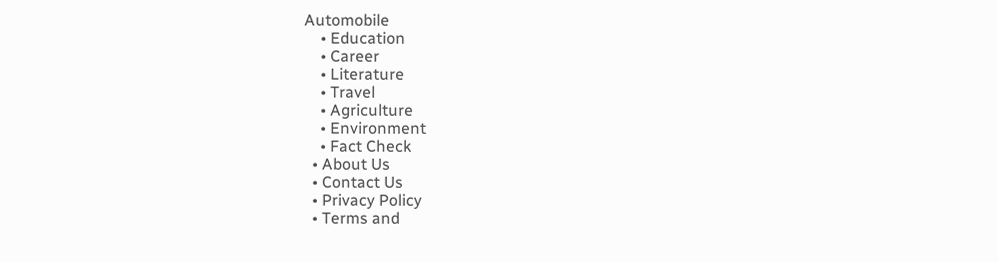Automobile
    • Education
    • Career
    • Literature
    • Travel
    • Agriculture
    • Environment
    • Fact Check
  • About Us
  • Contact Us
  • Privacy Policy
  • Terms and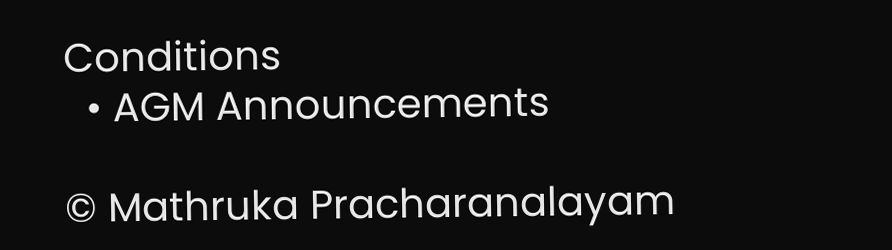Conditions
  • AGM Announcements

© Mathruka Pracharanalayam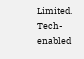Limited.
Tech-enabled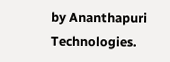by Ananthapuri Technologies.